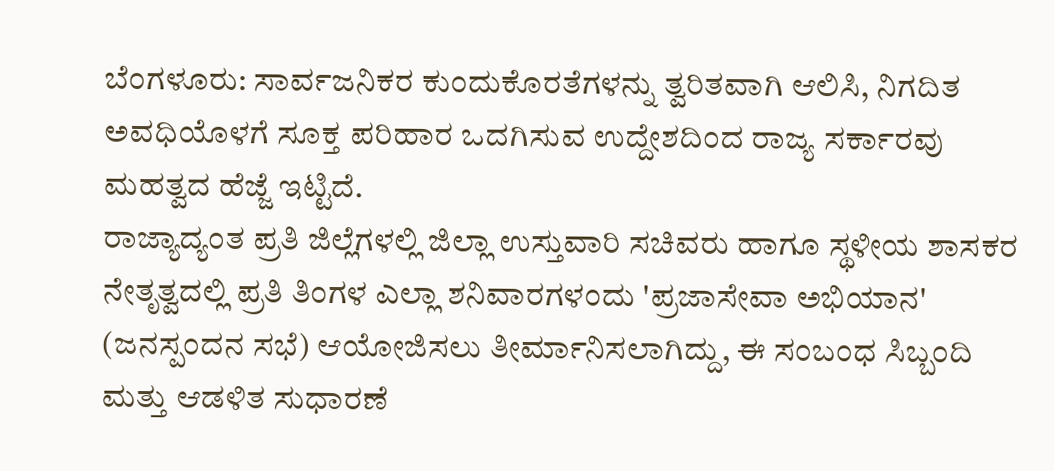ಬೆಂಗಳೂರು: ಸಾರ್ವಜನಿಕರ ಕುಂದುಕೊರತೆಗಳನ್ನು ತ್ವರಿತವಾಗಿ ಆಲಿಸಿ, ನಿಗದಿತ ಅವಧಿಯೊಳಗೆ ಸೂಕ್ತ ಪರಿಹಾರ ಒದಗಿಸುವ ಉದ್ದೇಶದಿಂದ ರಾಜ್ಯ ಸರ್ಕಾರವು ಮಹತ್ವದ ಹೆಜ್ಜೆ ಇಟ್ಟಿದೆ.
ರಾಜ್ಯಾದ್ಯಂತ ಪ್ರತಿ ಜಿಲ್ಲೆಗಳಲ್ಲಿ ಜಿಲ್ಲಾ ಉಸ್ತುವಾರಿ ಸಚಿವರು ಹಾಗೂ ಸ್ಥಳೀಯ ಶಾಸಕರ ನೇತೃತ್ವದಲ್ಲಿ ಪ್ರತಿ ತಿಂಗಳ ಎಲ್ಲಾ ಶನಿವಾರಗಳಂದು 'ಪ್ರಜಾಸೇವಾ ಅಭಿಯಾನ' (ಜನಸ್ಪಂದನ ಸಭೆ) ಆಯೋಜಿಸಲು ತೀರ್ಮಾನಿಸಲಾಗಿದ್ದು, ಈ ಸಂಬಂಧ ಸಿಬ್ಬಂದಿ ಮತ್ತು ಆಡಳಿತ ಸುಧಾರಣೆ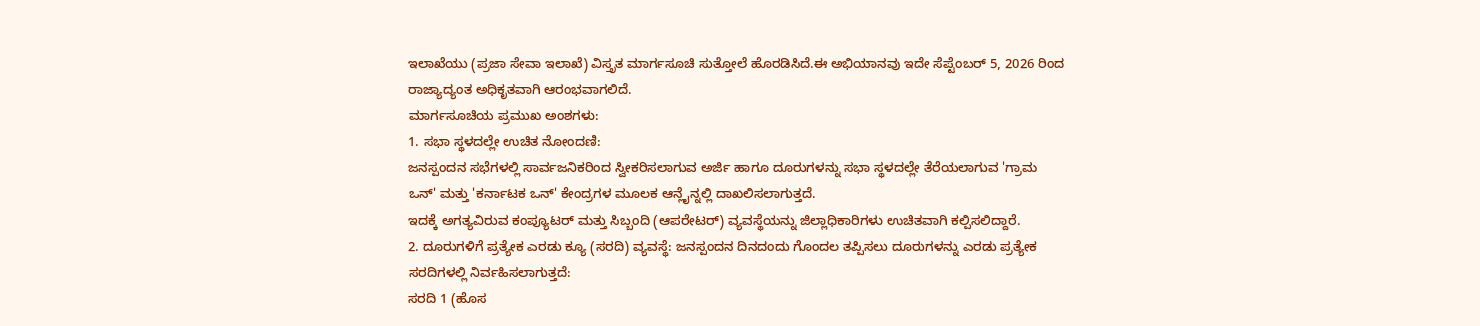ಇಲಾಖೆಯು (ಪ್ರಜಾ ಸೇವಾ ಇಲಾಖೆ) ವಿಸ್ತೃತ ಮಾರ್ಗಸೂಚಿ ಸುತ್ತೋಲೆ ಹೊರಡಿಸಿದೆ.ಈ ಅಭಿಯಾನವು ಇದೇ ಸೆಪ್ಟೆಂಬರ್ 5, 2026 ರಿಂದ ರಾಜ್ಯಾದ್ಯಂತ ಅಧಿಕೃತವಾಗಿ ಆರಂಭವಾಗಲಿದೆ.
ಮಾರ್ಗಸೂಚಿಯ ಪ್ರಮುಖ ಅಂಶಗಳು:
1. ಸಭಾ ಸ್ಥಳದಲ್ಲೇ ಉಚಿತ ನೋಂದಣಿ:
ಜನಸ್ಪಂದನ ಸಭೆಗಳಲ್ಲಿ ಸಾರ್ವಜನಿಕರಿಂದ ಸ್ವೀಕರಿಸಲಾಗುವ ಅರ್ಜಿ ಹಾಗೂ ದೂರುಗಳನ್ನು ಸಭಾ ಸ್ಥಳದಲ್ಲೇ ತೆರೆಯಲಾಗುವ 'ಗ್ರಾಮ ಒನ್' ಮತ್ತು 'ಕರ್ನಾಟಕ ಒನ್' ಕೇಂದ್ರಗಳ ಮೂಲಕ ಆನ್ಲೈನ್ನಲ್ಲಿ ದಾಖಲಿಸಲಾಗುತ್ತದೆ.
ಇದಕ್ಕೆ ಅಗತ್ಯವಿರುವ ಕಂಪ್ಯೂಟರ್ ಮತ್ತು ಸಿಬ್ಬಂದಿ (ಆಪರೇಟರ್) ವ್ಯವಸ್ಥೆಯನ್ನು ಜಿಲ್ಲಾಧಿಕಾರಿಗಳು ಉಚಿತವಾಗಿ ಕಲ್ಪಿಸಲಿದ್ದಾರೆ.
2. ದೂರುಗಳಿಗೆ ಪ್ರತ್ಯೇಕ ಎರಡು ಕ್ಯೂ (ಸರದಿ) ವ್ಯವಸ್ಥೆ: ಜನಸ್ಪಂದನ ದಿನದಂದು ಗೊಂದಲ ತಪ್ಪಿಸಲು ದೂರುಗಳನ್ನು ಎರಡು ಪ್ರತ್ಯೇಕ ಸರದಿಗಳಲ್ಲಿ ನಿರ್ವಹಿಸಲಾಗುತ್ತದೆ:
ಸರದಿ 1 (ಹೊಸ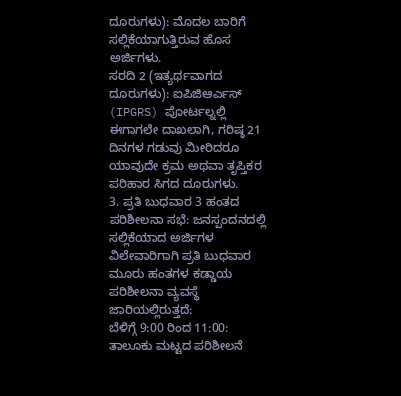ದೂರುಗಳು): ಮೊದಲ ಬಾರಿಗೆ ಸಲ್ಲಿಕೆಯಾಗುತ್ತಿರುವ ಹೊಸ ಅರ್ಜಿಗಳು.
ಸರದಿ 2 (ಇತ್ಯರ್ಥವಾಗದ ದೂರುಗಳು): ಐಪಿಜಿಆರ್ಎಸ್ (IPGRS) ಪೋರ್ಟಲ್ನಲ್ಲಿ ಈಗಾಗಲೇ ದಾಖಲಾಗಿ, ಗರಿಷ್ಠ 21 ದಿನಗಳ ಗಡುವು ಮೀರಿದರೂ ಯಾವುದೇ ಕ್ರಮ ಅಥವಾ ತೃಪ್ತಿಕರ ಪರಿಹಾರ ಸಿಗದ ದೂರುಗಳು.
3. ಪ್ರತಿ ಬುಧವಾರ 3 ಹಂತದ ಪರಿಶೀಲನಾ ಸಭೆ: ಜನಸ್ಪಂದನದಲ್ಲಿ ಸಲ್ಲಿಕೆಯಾದ ಅರ್ಜಿಗಳ ವಿಲೇವಾರಿಗಾಗಿ ಪ್ರತಿ ಬುಧವಾರ ಮೂರು ಹಂತಗಳ ಕಡ್ಡಾಯ ಪರಿಶೀಲನಾ ವ್ಯವಸ್ಥೆ ಜಾರಿಯಲ್ಲಿರುತ್ತದೆ:
ಬೆಳಿಗ್ಗೆ 9:00 ರಿಂದ 11:00: ತಾಲೂಕು ಮಟ್ಟದ ಪರಿಶೀಲನೆ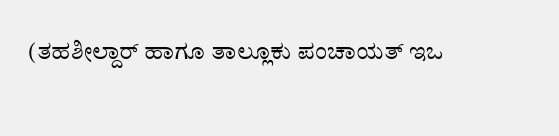(ತಹಶೀಲ್ದಾರ್ ಹಾಗೂ ತಾಲ್ಲೂಕು ಪಂಚಾಯತ್ ಇಒ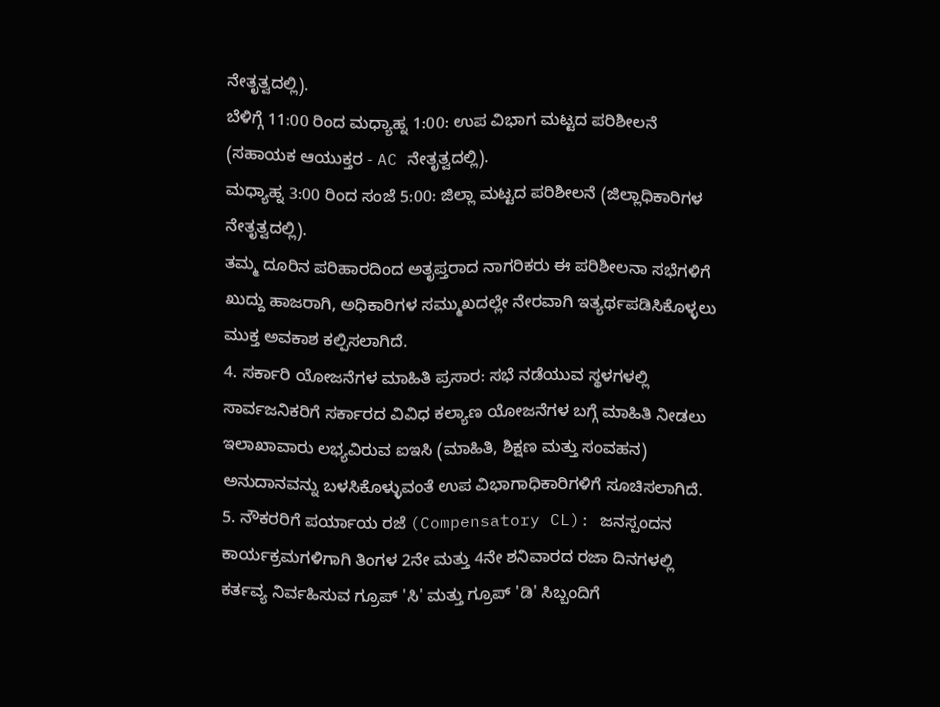ನೇತೃತ್ವದಲ್ಲಿ).
ಬೆಳಿಗ್ಗೆ 11:00 ರಿಂದ ಮಧ್ಯಾಹ್ನ 1:00: ಉಪ ವಿಭಾಗ ಮಟ್ಟದ ಪರಿಶೀಲನೆ (ಸಹಾಯಕ ಆಯುಕ್ತರ - AC ನೇತೃತ್ವದಲ್ಲಿ).
ಮಧ್ಯಾಹ್ನ 3:00 ರಿಂದ ಸಂಜೆ 5:00: ಜಿಲ್ಲಾ ಮಟ್ಟದ ಪರಿಶೀಲನೆ (ಜಿಲ್ಲಾಧಿಕಾರಿಗಳ ನೇತೃತ್ವದಲ್ಲಿ).
ತಮ್ಮ ದೂರಿನ ಪರಿಹಾರದಿಂದ ಅತೃಪ್ತರಾದ ನಾಗರಿಕರು ಈ ಪರಿಶೀಲನಾ ಸಭೆಗಳಿಗೆ ಖುದ್ದು ಹಾಜರಾಗಿ, ಅಧಿಕಾರಿಗಳ ಸಮ್ಮುಖದಲ್ಲೇ ನೇರವಾಗಿ ಇತ್ಯರ್ಥಪಡಿಸಿಕೊಳ್ಳಲು ಮುಕ್ತ ಅವಕಾಶ ಕಲ್ಪಿಸಲಾಗಿದೆ.
4. ಸರ್ಕಾರಿ ಯೋಜನೆಗಳ ಮಾಹಿತಿ ಪ್ರಸಾರ: ಸಭೆ ನಡೆಯುವ ಸ್ಥಳಗಳಲ್ಲಿ ಸಾರ್ವಜನಿಕರಿಗೆ ಸರ್ಕಾರದ ವಿವಿಧ ಕಲ್ಯಾಣ ಯೋಜನೆಗಳ ಬಗ್ಗೆ ಮಾಹಿತಿ ನೀಡಲು ಇಲಾಖಾವಾರು ಲಭ್ಯವಿರುವ ಐಇಸಿ (ಮಾಹಿತಿ, ಶಿಕ್ಷಣ ಮತ್ತು ಸಂವಹನ) ಅನುದಾನವನ್ನು ಬಳಸಿಕೊಳ್ಳುವಂತೆ ಉಪ ವಿಭಾಗಾಧಿಕಾರಿಗಳಿಗೆ ಸೂಚಿಸಲಾಗಿದೆ.
5. ನೌಕರರಿಗೆ ಪರ್ಯಾಯ ರಜೆ (Compensatory CL): ಜನಸ್ಪಂದನ ಕಾರ್ಯಕ್ರಮಗಳಿಗಾಗಿ ತಿಂಗಳ 2ನೇ ಮತ್ತು 4ನೇ ಶನಿವಾರದ ರಜಾ ದಿನಗಳಲ್ಲಿ ಕರ್ತವ್ಯ ನಿರ್ವಹಿಸುವ ಗ್ರೂಪ್ 'ಸಿ' ಮತ್ತು ಗ್ರೂಪ್ 'ಡಿ' ಸಿಬ್ಬಂದಿಗೆ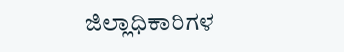ಜಿಲ್ಲಾಧಿಕಾರಿಗಳ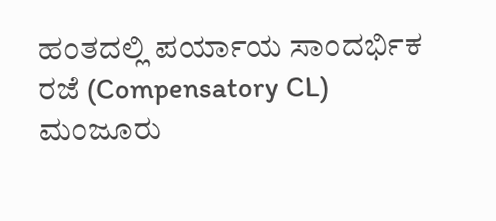ಹಂತದಲ್ಲಿ ಪರ್ಯಾಯ ಸಾಂದರ್ಭಿಕ ರಜೆ (Compensatory CL) ಮಂಜೂರು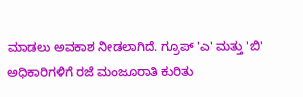ಮಾಡಲು ಅವಕಾಶ ನೀಡಲಾಗಿದೆ. ಗ್ರೂಪ್ 'ಎ' ಮತ್ತು 'ಬಿ' ಅಧಿಕಾರಿಗಳಿಗೆ ರಜೆ ಮಂಜೂರಾತಿ ಕುರಿತು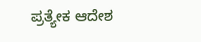ಪ್ರತ್ಯೇಕ ಆದೇಶ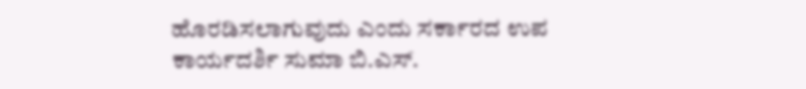ಹೊರಡಿಸಲಾಗುವುದು ಎಂದು ಸರ್ಕಾರದ ಉಪ ಕಾರ್ಯದರ್ಶಿ ಸುಮಾ ಬಿ.ಎಸ್.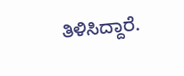ತಿಳಿಸಿದ್ದಾರೆ.